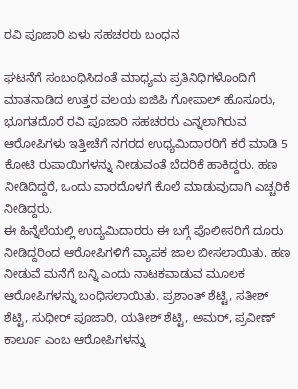ರವಿ ಪೂಜಾರಿ ಏಳು ಸಹಚರರು ಬಂಧನ

ಘಟನೆಗೆ ಸಂಬಂಧಿಸಿದಂತೆ ಮಾಧ್ಯಮ ಪ್ರತಿನಿಧಿಗಳೊಂದಿಗೆ ಮಾತನಾಡಿದ ಉತ್ತರ ವಲಯ ಐಜಿಪಿ ಗೋಪಾಲ್ ಹೊಸೂರು, ಭೂಗತದೊರೆ ರವಿ ಪೂಜಾರಿ ಸಹಚರರು ಎನ್ನಲಾಗಿರುವ ಆರೋಪಿಗಳು ಇತ್ತೀಚೆಗೆ ನಗರದ ಉಧ್ಯಮಿದಾರರಿಗೆ ಕರೆ ಮಾಡಿ 5 ಕೋಟಿ ರುಪಾಯಿಗಳನ್ನು ನೀಡುವಂತೆ ಬೆದರಿಕೆ ಹಾಕಿದ್ದರು. ಹಣ ನೀಡಿದಿದ್ದರೆ, ಒಂದು ವಾರದೊಳಗೆ ಕೊಲೆ ಮಾಡುವುದಾಗಿ ಎಚ್ಚರಿಕೆ ನೀಡಿದ್ದರು.
ಈ ಹಿನ್ನೆಲೆಯಲ್ಲಿ ಉದ್ಯಮಿದಾರರು ಈ ಬಗ್ಗೆ ಪೊಲೀಸರಿಗೆ ದೂರು ನೀಡಿದ್ದರಿಂದ ಆರೋಪಿಗಳಿಗೆ ವ್ಯಾಪಕ ಜಾಲ ಬೀಸಲಾಯಿತು. ಹಣ ನೀಡುವೆ ಮನೆಗೆ ಬನ್ನಿ ಎಂದು ನಾಟಕವಾಡುವ ಮೂಲಕ ಆರೋಪಿಗಳನ್ನು ಬಂಧಿಸಲಾಯಿತು. ಪ್ರಶಾಂತ್ ಶೆಟ್ಟಿ, ಸತೀಶ್ ಶೆಟ್ಟಿ, ಸುಧೀರ್ ಪೂಜಾರಿ, ಯತೀಶ್ ಶೆಟ್ಟಿ, ಅಮರ್, ಪ್ರವೀಣ್ ಕಾರ್ಲೂ ಎಂಬ ಆರೋಪಿಗಳನ್ನು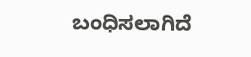ಬಂಧಿಸಲಾಗಿದೆ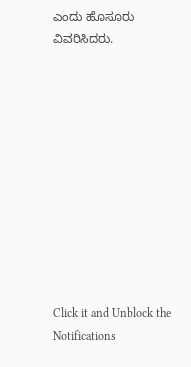ಎಂದು ಹೊಸೂರು ವಿವರಿಸಿದರು.











Click it and Unblock the Notifications